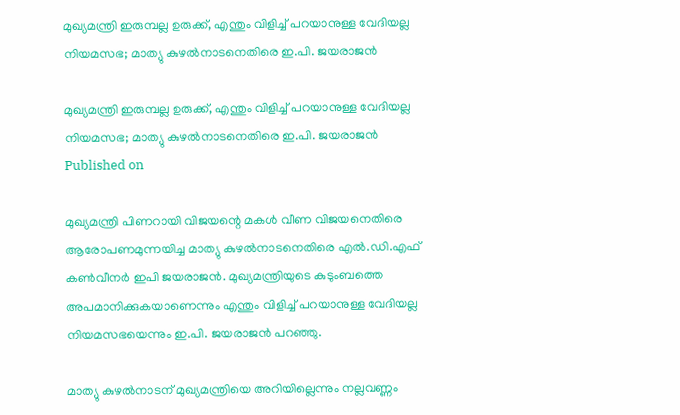മുഖ്യമന്ത്രി ഇരുമ്പല്ല ഉരുക്ക്, എന്തും വിളിച്ച് പറയാനുള്ള വേദിയല്ല നിയമസഭ; മാത്യു കുഴല്‍നാടനെതിരെ ഇ.പി. ജയരാജന്‍

മുഖ്യമന്ത്രി ഇരുമ്പല്ല ഉരുക്ക്, എന്തും വിളിച്ച് പറയാനുള്ള വേദിയല്ല നിയമസഭ; മാത്യു കുഴല്‍നാടനെതിരെ ഇ.പി. ജയരാജന്‍
Published on

മുഖ്യമന്ത്രി പിണറായി വിജയന്റെ മകള്‍ വീണ വിജയനെതിരെ ആരോപണമുന്നയിച്ച മാത്യു കുഴല്‍നാടനെതിരെ എല്‍.ഡി.എഫ് കണ്‍വീനര്‍ ഇപി ജയരാജന്‍. മുഖ്യമന്ത്രിയുടെ കുടുംബത്തെ അപമാനിക്കുകയാണെന്നും എന്തും വിളിച്ച് പറയാനുള്ള വേദിയല്ല നിയമസഭയെന്നും ഇ.പി. ജയരാജന്‍ പറഞ്ഞു.

മാത്യു കുഴല്‍നാടന് മുഖ്യമന്ത്രിയെ അറിയില്ലെന്നും നല്ലവണ്ണം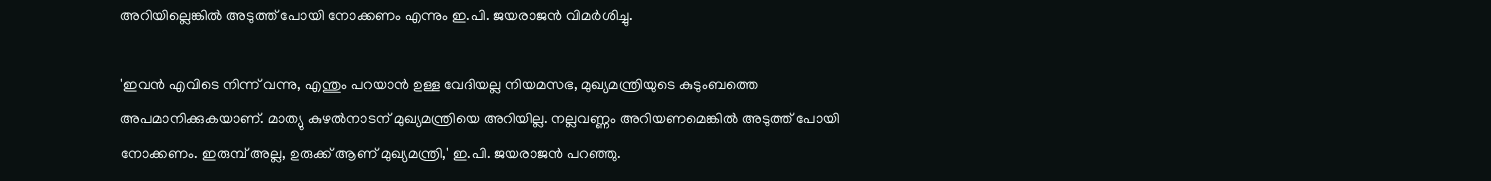അറിയില്ലെങ്കില്‍ അടുത്ത് പോയി നോക്കണം എന്നും ഇ.പി. ജയരാജന്‍ വിമര്‍ശിച്ചു.

'ഇവന്‍ എവിടെ നിന്ന് വന്നു, എന്തും പറയാന്‍ ഉള്ള വേദിയല്ല നിയമസഭ, മുഖ്യമന്ത്രിയുടെ കുടുംബത്തെ അപമാനിക്കുകയാണ്. മാത്യു കുഴല്‍നാടന് മുഖ്യമന്ത്രിയെ അറിയില്ല. നല്ലവണ്ണം അറിയണമെങ്കില്‍ അടുത്ത് പോയി നോക്കണം. ഇരുമ്പ് അല്ല, ഉരുക്ക് ആണ് മുഖ്യമന്ത്രി,' ഇ.പി. ജയരാജന്‍ പറഞ്ഞു.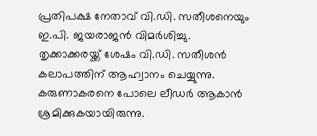പ്രതിപക്ഷ നേതാവ് വി.ഡി. സതീശനെയും ഇ.പി. ജയരാജന്‍ വിമര്‍ശിച്ചു. തൃക്കാക്കരയ്ക്ക് ശേഷം വി.ഡി. സതീശന്‍ കലാപത്തിന് ആഹ്വാനം ചെയ്യുന്നു. കരുണാകരനെ പോലെ ലീഡര്‍ ആകാന്‍ ശ്രമിക്കുകയായിരുന്നു.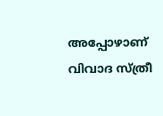അപ്പോഴാണ് വിവാദ സ്ത്രീ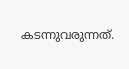കടന്നുവരുന്നത്.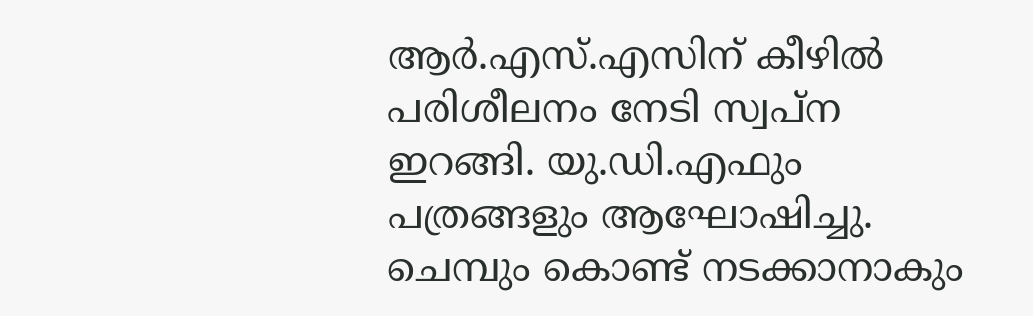ആര്‍.എസ്.എസിന് കീഴില്‍ പരിശീലനം നേടി സ്വപ്‌ന ഇറങ്ങി. യു.ഡി.എഫും പത്രങ്ങളും ആഘോഷിച്ചു. ചെമ്പും കൊണ്ട് നടക്കാനാകും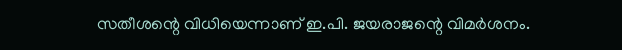സതീശന്റെ വിധിയെന്നാണ് ഇ.പി. ജയരാജന്റെ വിമര്‍ശനം.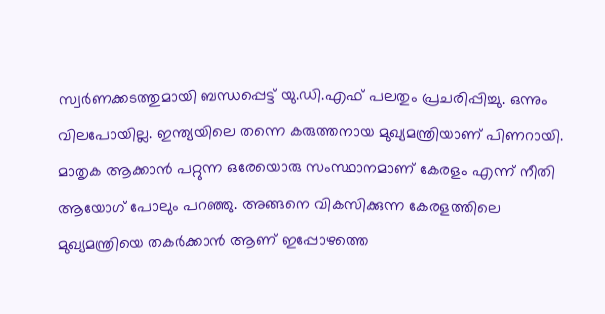സ്വര്‍ണക്കടത്തുമായി ബന്ധപ്പെട്ട് യു.ഡി.എഫ് പലതും പ്രചരിപ്പിച്ചു. ഒന്നും വിലപോയില്ല. ഇന്ത്യയിലെ തന്നെ കരുത്തനായ മുഖ്യമന്ത്രിയാണ് പിണറായി. മാതൃക ആക്കാന്‍ പറ്റുന്ന ഒരേയൊരു സംസ്ഥാനമാണ് കേരളം എന്ന് നീതി ആയോഗ് പോലും പറഞ്ഞു. അങ്ങനെ വികസിക്കുന്ന കേരളത്തിലെ മുഖ്യമന്ത്രിയെ തകര്‍ക്കാന്‍ ആണ് ഇപ്പോഴത്തെ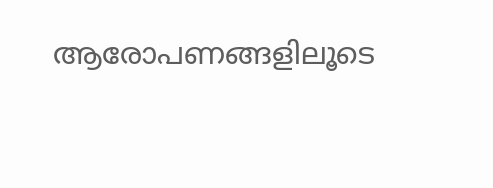ആരോപണങ്ങളിലൂടെ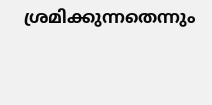ശ്രമിക്കുന്നതെന്നും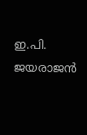ഇ.പി. ജയരാജന്‍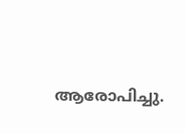ആരോപിച്ചു.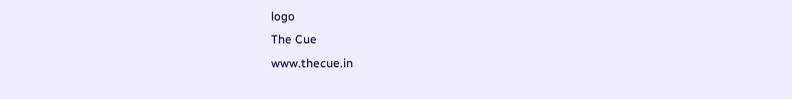logo
The Cue
www.thecue.in